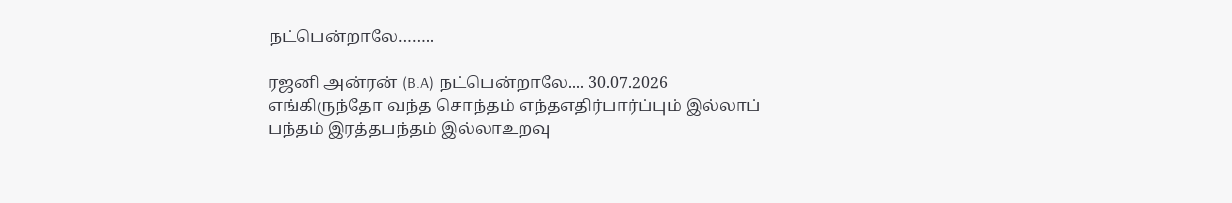நட்பென்றாலே……..

ரஜனி அன்ரன் (B.A) நட்பென்றாலே.... 30.07.2026 எங்கிருந்தோ வந்த சொந்தம் எந்தஎதிர்பார்ப்பும் இல்லாப் பந்தம் இரத்தபந்தம் இல்லாஉறவு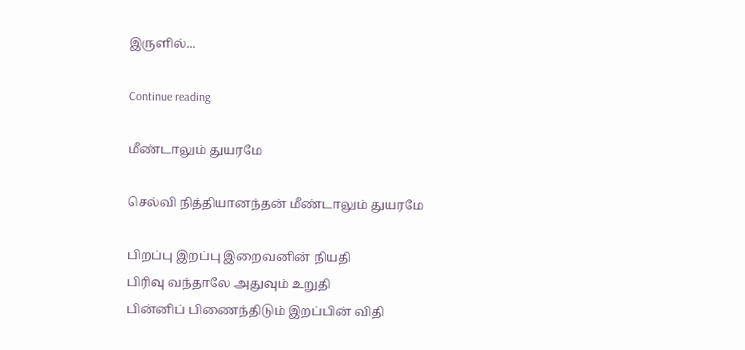இருளில்...

Continue reading

மீண்டாலும் துயரமே

செல்வி நித்தியானந்தன் மீண்டாலும் துயரமே

பிறப்பு இறப்பு இறைவனின் நியதி
பிரிவு வந்தாலே அதுவும் உறுதி
பின்னிப் பிணைந்திடும் இறப்பின் விதி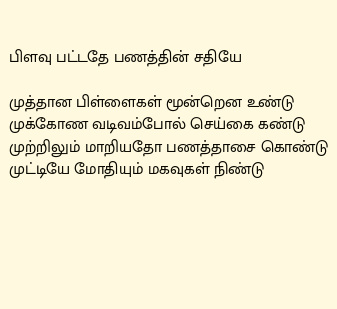பிளவு பட்டதே பணத்தின் சதியே

முத்தான பிள்ளைகள் மூன்றென உண்டு
முக்கோண வடிவம்போல் செய்கை கண்டு
முற்றிலும் மாறியதோ பணத்தாசை கொண்டு
முட்டியே மோதியும் மகவுகள் நிண்டு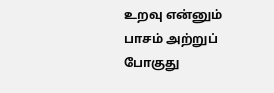உறவு என்னும் பாசம் அற்றுப் போகுது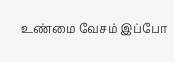உண்மை வேசம் இப்போ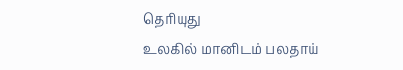தெரியுது
உலகில் மானிடம் பலதாய்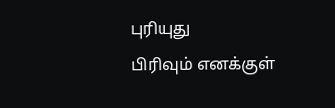புரியுது
பிரிவும் எனக்குள்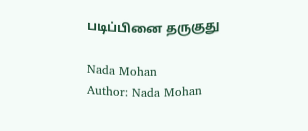படிப்பினை தருகுது

Nada Mohan
Author: Nada Mohan